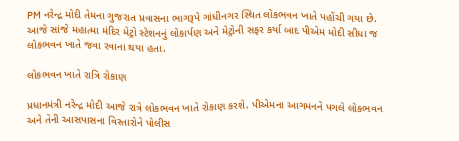PM નરેન્દ્ર મોદી તેમના ગુજરાત પ્રવાસના ભાગરૂપે ગાંધીનગર સ્થિત લોકભવન ખાતે પહોંચી ગયા છે. આજે સાંજે મહાત્મા મંદિર મેટ્રો સ્ટેશનનું લોકાર્પણ અને મેટ્રોની સફર કર્યા બાદ પીએમ મોદી સીધા જ લોકભવન ખાતે જવા રવાના થયા હતા.

લોકભવન ખાતે રાત્રિ રોકાણ

પ્રધાનમંત્રી નરેન્દ્ર મોદી આજે રાત્રે લોકભવન ખાતે રોકાણ કરશે. પીએમના આગમનને પગલે લોકભવન અને તેની આસપાસના વિસ્તારોને પોલીસ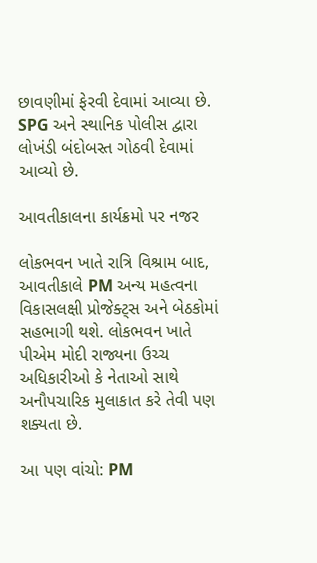છાવણીમાં ફેરવી દેવામાં આવ્યા છે. SPG અને સ્થાનિક પોલીસ દ્વારા લોખંડી બંદોબસ્ત ગોઠવી દેવામાં આવ્યો છે.

આવતીકાલના કાર્યક્રમો પર નજર

લોકભવન ખાતે રાત્રિ વિશ્રામ બાદ, આવતીકાલે PM અન્ય મહત્વના વિકાસલક્ષી પ્રોજેક્ટ્સ અને બેઠકોમાં સહભાગી થશે. લોકભવન ખાતે પીએમ મોદી રાજ્યના ઉચ્ચ અધિકારીઓ કે નેતાઓ સાથે અનૌપચારિક મુલાકાત કરે તેવી પણ શક્યતા છે.

આ પણ વાંચો: PM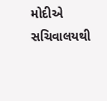મોદીએ સચિવાલયથી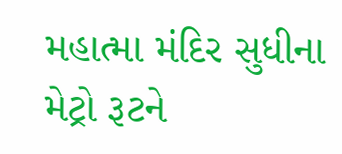મહાત્મા મંદિર સુધીના મેટ્રો રૂટને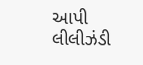આપી લીલીઝંડી